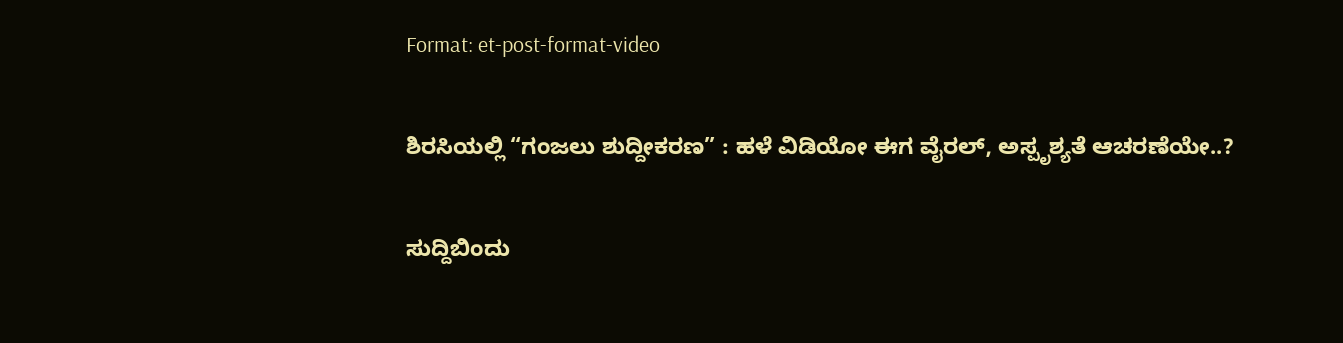Format: et-post-format-video

ಶಿರಸಿಯಲ್ಲಿ “ಗಂಜಲು ಶುದ್ದೀಕರಣ” : ಹಳೆ ವಿಡಿಯೋ ಈಗ ವೈರಲ್, ಅಸ್ಪೃಶ್ಯತೆ ಆಚರಣೆಯೇ..?

ಸುದ್ದಿಬಿಂದು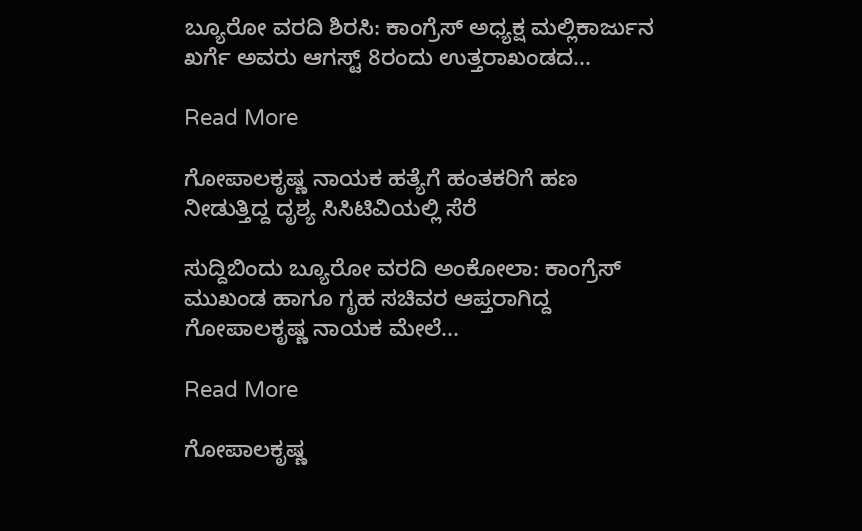ಬ್ಯೂರೋ ವರದಿ ಶಿರಸಿ: ಕಾಂಗ್ರೆಸ್ ಅಧ್ಯಕ್ಷ ಮಲ್ಲಿಕಾರ್ಜುನ ಖರ್ಗೆ ಅವರು ಆಗಸ್ಟ್ 8ರಂದು ಉತ್ತರಾಖಂಡದ...

Read More

ಗೋಪಾಲಕೃಷ್ಣ ನಾಯಕ ಹತ್ಯೆಗೆ ಹಂತಕರಿಗೆ ಹಣ ನೀಡುತ್ತಿದ್ದ ದೃಶ್ಯ ಸಿಸಿಟಿವಿಯಲ್ಲಿ ಸೆರೆ

ಸುದ್ದಿಬಿಂದು ಬ್ಯೂರೋ ವರದಿ ಅಂಕೋಲಾ: ಕಾಂಗ್ರೆಸ್ ಮುಖಂಡ ಹಾಗೂ ಗೃಹ ಸಚಿವರ ಆಪ್ತರಾಗಿದ್ದ ಗೋಪಾಲಕೃಷ್ಣ ನಾಯಕ ಮೇಲೆ...

Read More

ಗೋಪಾಲಕೃಷ್ಣ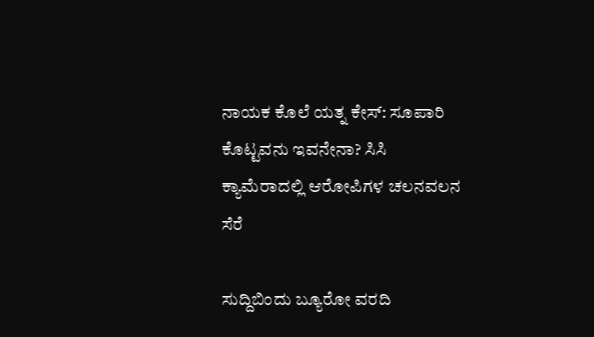ನಾಯಕ ಕೊಲೆ ಯತ್ನ ಕೇಸ್: ಸೂಪಾರಿ ಕೊಟ್ಟವನು ಇವನೇನಾ? ಸಿಸಿ ಕ್ಯಾಮೆರಾದಲ್ಲಿ ಆರೋಪಿಗಳ ಚಲನವಲನ ಸೆರೆ

ಸುದ್ದಿಬಿಂದು ಬ್ಯೂರೋ ವರದಿ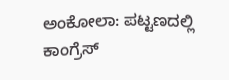ಅಂಕೋಲಾ: ಪಟ್ಟಣದಲ್ಲಿ ಕಾಂಗ್ರೆಸ್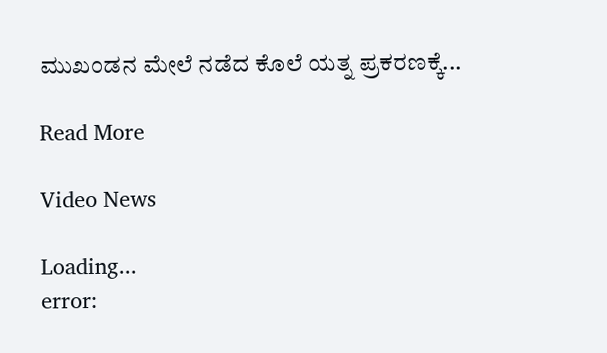ಮುಖಂಡನ ಮೇಲೆ ನಡೆದ ಕೊಲೆ ಯತ್ನ ಪ್ರಕರಣಕ್ಕೆ...

Read More

Video News

Loading...
error: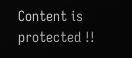Content is protected !!